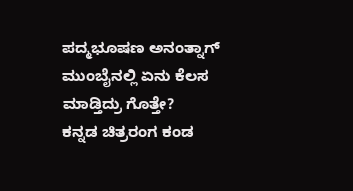ಪದ್ಮಭೂಷಣ ಅನಂತ್ನಾಗ್ ಮುಂಬೈನಲ್ಲಿ ಏನು ಕೆಲಸ ಮಾಡ್ತಿದ್ರು ಗೊತ್ತೇ?
ಕನ್ನಡ ಚಿತ್ರರಂಗ ಕಂಡ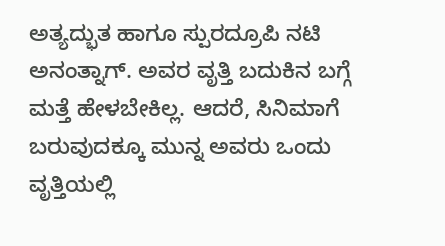ಅತ್ಯದ್ಭುತ ಹಾಗೂ ಸ್ಪುರದ್ರೂಪಿ ನಟಿ ಅನಂತ್ನಾಗ್. ಅವರ ವೃತ್ತಿ ಬದುಕಿನ ಬಗ್ಗೆ ಮತ್ತೆ ಹೇಳಬೇಕಿಲ್ಲ. ಆದರೆ, ಸಿನಿಮಾಗೆ ಬರುವುದಕ್ಕೂ ಮುನ್ನ ಅವರು ಒಂದು ವೃತ್ತಿಯಲ್ಲಿ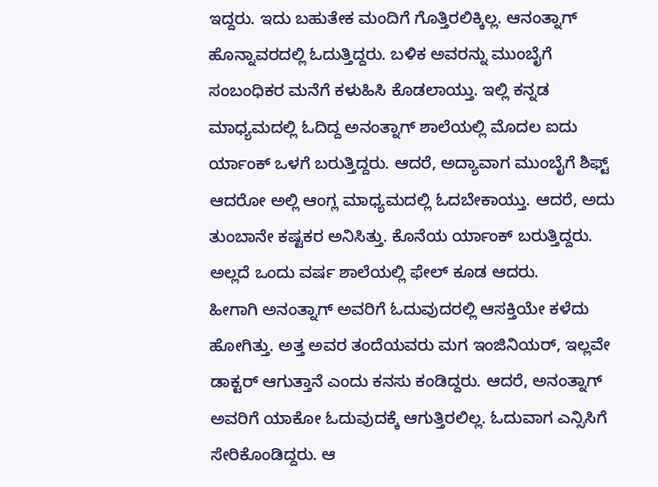ಇದ್ದರು. ಇದು ಬಹುತೇಕ ಮಂದಿಗೆ ಗೊತ್ತಿರಲಿಕ್ಕಿಲ್ಲ. ಆನಂತ್ನಾಗ್ ಹೊನ್ನಾವರದಲ್ಲಿ ಓದುತ್ತಿದ್ದರು. ಬಳಿಕ ಅವರನ್ನು ಮುಂಬೈಗೆ ಸಂಬಂಧಿಕರ ಮನೆಗೆ ಕಳುಹಿಸಿ ಕೊಡಲಾಯ್ತು. ಇಲ್ಲಿ ಕನ್ನಡ ಮಾಧ್ಯಮದಲ್ಲಿ ಓದಿದ್ದ ಅನಂತ್ನಾಗ್ ಶಾಲೆಯಲ್ಲಿ ಮೊದಲ ಐದು ರ್ಯಾಂಕ್ ಒಳಗೆ ಬರುತ್ತಿದ್ದರು. ಆದರೆ, ಅದ್ಯಾವಾಗ ಮುಂಬೈಗೆ ಶಿಫ್ಟ್ ಆದರೋ ಅಲ್ಲಿ ಆಂಗ್ಲ ಮಾಧ್ಯಮದಲ್ಲಿ ಓದಬೇಕಾಯ್ತು. ಆದರೆ, ಅದು ತುಂಬಾನೇ ಕಷ್ಟಕರ ಅನಿಸಿತ್ತು. ಕೊನೆಯ ರ್ಯಾಂಕ್ ಬರುತ್ತಿದ್ದರು. ಅಲ್ಲದೆ ಒಂದು ವರ್ಷ ಶಾಲೆಯಲ್ಲಿ ಫೇಲ್ ಕೂಡ ಆದರು.
ಹೀಗಾಗಿ ಅನಂತ್ನಾಗ್ ಅವರಿಗೆ ಓದುವುದರಲ್ಲಿ ಆಸಕ್ತಿಯೇ ಕಳೆದು ಹೋಗಿತ್ತು. ಅತ್ತ ಅವರ ತಂದೆಯವರು ಮಗ ಇಂಜಿನಿಯರ್, ಇಲ್ಲವೇ ಡಾಕ್ಟರ್ ಆಗುತ್ತಾನೆ ಎಂದು ಕನಸು ಕಂಡಿದ್ದರು. ಆದರೆ, ಅನಂತ್ನಾಗ್ ಅವರಿಗೆ ಯಾಕೋ ಓದುವುದಕ್ಕೆ ಆಗುತ್ತಿರಲಿಲ್ಲ. ಓದುವಾಗ ಎನ್ಸಿಸಿಗೆ ಸೇರಿಕೊಂಡಿದ್ದರು. ಆ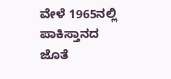ವೇಳೆ 1965ನಲ್ಲಿ ಪಾಕಿಸ್ತಾನದ ಜೊತೆ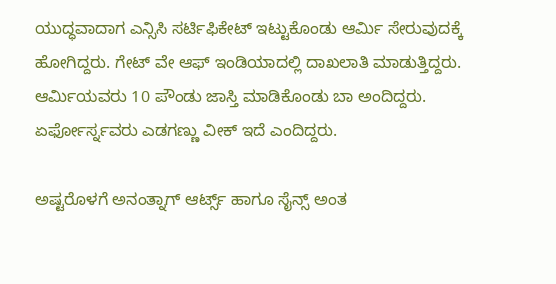ಯುದ್ಧವಾದಾಗ ಎನ್ಸಿಸಿ ಸರ್ಟಿಫಿಕೇಟ್ ಇಟ್ಟುಕೊಂಡು ಆರ್ಮಿ ಸೇರುವುದಕ್ಕೆ ಹೋಗಿದ್ದರು. ಗೇಟ್ ವೇ ಆಫ್ ಇಂಡಿಯಾದಲ್ಲಿ ದಾಖಲಾತಿ ಮಾಡುತ್ತಿದ್ದರು. ಆರ್ಮಿಯವರು 10 ಪೌಂಡು ಜಾಸ್ತಿ ಮಾಡಿಕೊಂಡು ಬಾ ಅಂದಿದ್ದರು. ಏರ್ಫೋರ್ಸ್ನವರು ಎಡಗಣ್ಣು ವೀಕ್ ಇದೆ ಎಂದಿದ್ದರು.

ಅಷ್ಟರೊಳಗೆ ಅನಂತ್ನಾಗ್ ಆರ್ಟ್ಸ್ ಹಾಗೂ ಸೈನ್ಸ್ ಅಂತ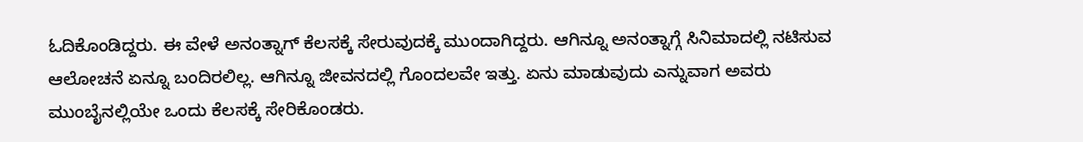ಓದಿಕೊಂಡಿದ್ದರು. ಈ ವೇಳೆ ಅನಂತ್ನಾಗ್ ಕೆಲಸಕ್ಕೆ ಸೇರುವುದಕ್ಕೆ ಮುಂದಾಗಿದ್ದರು. ಆಗಿನ್ನೂ ಅನಂತ್ನಾಗ್ಗೆ ಸಿನಿಮಾದಲ್ಲಿ ನಟಿಸುವ ಆಲೋಚನೆ ಏನ್ನೂ ಬಂದಿರಲಿಲ್ಲ. ಆಗಿನ್ನೂ ಜೀವನದಲ್ಲಿ ಗೊಂದಲವೇ ಇತ್ತು. ಏನು ಮಾಡುವುದು ಎನ್ನುವಾಗ ಅವರು ಮುಂಬೈನಲ್ಲಿಯೇ ಒಂದು ಕೆಲಸಕ್ಕೆ ಸೇರಿಕೊಂಡರು.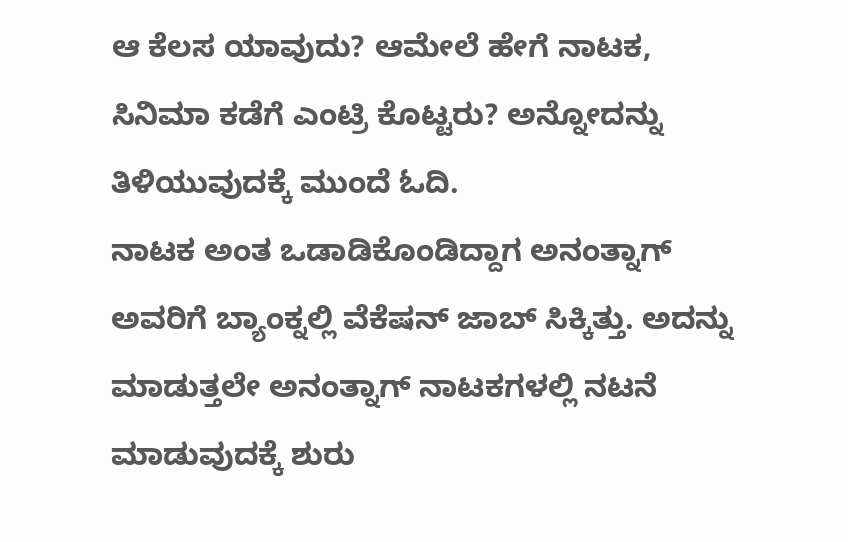ಆ ಕೆಲಸ ಯಾವುದು? ಆಮೇಲೆ ಹೇಗೆ ನಾಟಕ, ಸಿನಿಮಾ ಕಡೆಗೆ ಎಂಟ್ರಿ ಕೊಟ್ಟರು? ಅನ್ನೋದನ್ನು ತಿಳಿಯುವುದಕ್ಕೆ ಮುಂದೆ ಓದಿ.
ನಾಟಕ ಅಂತ ಒಡಾಡಿಕೊಂಡಿದ್ದಾಗ ಅನಂತ್ನಾಗ್ ಅವರಿಗೆ ಬ್ಯಾಂಕ್ನಲ್ಲಿ ವೆಕೆಷನ್ ಜಾಬ್ ಸಿಕ್ಕಿತ್ತು. ಅದನ್ನು ಮಾಡುತ್ತಲೇ ಅನಂತ್ನಾಗ್ ನಾಟಕಗಳಲ್ಲಿ ನಟನೆ ಮಾಡುವುದಕ್ಕೆ ಶುರು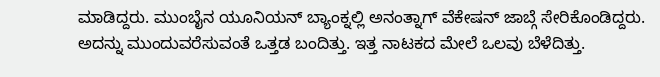ಮಾಡಿದ್ದರು. ಮುಂಬೈನ ಯೂನಿಯನ್ ಬ್ಯಾಂಕ್ನಲ್ಲಿ ಅನಂತ್ನಾಗ್ ವೆಕೇಷನ್ ಜಾಬ್ಗೆ ಸೇರಿಕೊಂಡಿದ್ದರು. ಅದನ್ನು ಮುಂದುವರೆಸುವಂತೆ ಒತ್ತಡ ಬಂದಿತ್ತು. ಇತ್ತ ನಾಟಕದ ಮೇಲೆ ಒಲವು ಬೆಳೆದಿತ್ತು.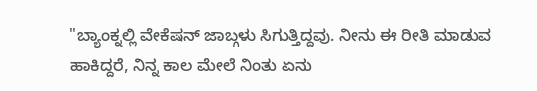"ಬ್ಯಾಂಕ್ನಲ್ಲಿ ವೇಕೆಷನ್ ಜಾಬ್ಗಳು ಸಿಗುತ್ತಿದ್ದವು. ನೀನು ಈ ರೀತಿ ಮಾಡುವ ಹಾಕಿದ್ದರೆ, ನಿನ್ನ ಕಾಲ ಮೇಲೆ ನಿಂತು ಏನು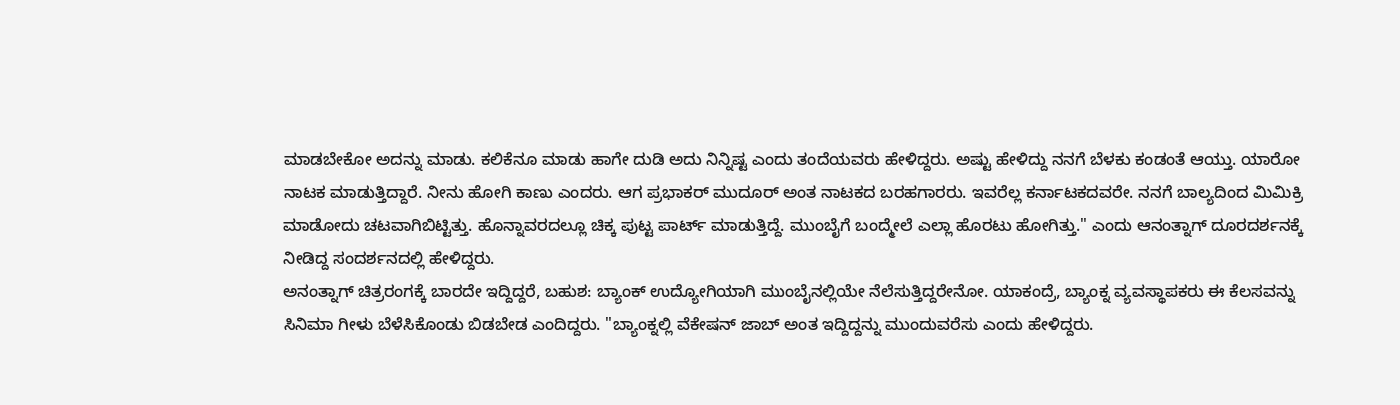ಮಾಡಬೇಕೋ ಅದನ್ನು ಮಾಡು. ಕಲಿಕೆನೂ ಮಾಡು ಹಾಗೇ ದುಡಿ ಅದು ನಿನ್ನಿಷ್ಟ ಎಂದು ತಂದೆಯವರು ಹೇಳಿದ್ದರು. ಅಷ್ಟು ಹೇಳಿದ್ದು ನನಗೆ ಬೆಳಕು ಕಂಡಂತೆ ಆಯ್ತು. ಯಾರೋ ನಾಟಕ ಮಾಡುತ್ತಿದ್ದಾರೆ. ನೀನು ಹೋಗಿ ಕಾಣು ಎಂದರು. ಆಗ ಪ್ರಭಾಕರ್ ಮುದೂರ್ ಅಂತ ನಾಟಕದ ಬರಹಗಾರರು. ಇವರೆಲ್ಲ ಕರ್ನಾಟಕದವರೇ. ನನಗೆ ಬಾಲ್ಯದಿಂದ ಮಿಮಿಕ್ರಿ ಮಾಡೋದು ಚಟವಾಗಿಬಿಟ್ಟಿತ್ತು. ಹೊನ್ನಾವರದಲ್ಲೂ ಚಿಕ್ಕ ಪುಟ್ಟ ಪಾರ್ಟ್ ಮಾಡುತ್ತಿದ್ದೆ. ಮುಂಬೈಗೆ ಬಂದ್ಮೇಲೆ ಎಲ್ಲಾ ಹೊರಟು ಹೋಗಿತ್ತು." ಎಂದು ಆನಂತ್ನಾಗ್ ದೂರದರ್ಶನಕ್ಕೆ ನೀಡಿದ್ದ ಸಂದರ್ಶನದಲ್ಲಿ ಹೇಳಿದ್ದರು.
ಅನಂತ್ನಾಗ್ ಚಿತ್ರರಂಗಕ್ಕೆ ಬಾರದೇ ಇದ್ದಿದ್ದರೆ, ಬಹುಶ: ಬ್ಯಾಂಕ್ ಉದ್ಯೋಗಿಯಾಗಿ ಮುಂಬೈನಲ್ಲಿಯೇ ನೆಲೆಸುತ್ತಿದ್ದರೇನೋ. ಯಾಕಂದ್ರೆ, ಬ್ಯಾಂಕ್ನ ವ್ಯವಸ್ಥಾಪಕರು ಈ ಕೆಲಸವನ್ನು ಸಿನಿಮಾ ಗೀಳು ಬೆಳೆಸಿಕೊಂಡು ಬಿಡಬೇಡ ಎಂದಿದ್ದರು. "ಬ್ಯಾಂಕ್ನಲ್ಲಿ ವೆಕೇಷನ್ ಜಾಬ್ ಅಂತ ಇದ್ದಿದ್ದನ್ನು ಮುಂದುವರೆಸು ಎಂದು ಹೇಳಿದ್ದರು.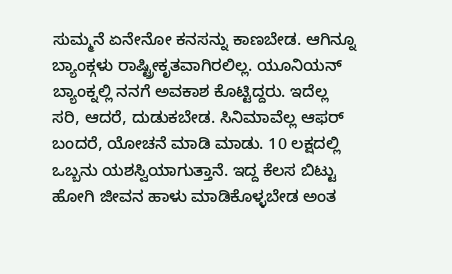ಸುಮ್ಮನೆ ಏನೇನೋ ಕನಸನ್ನು ಕಾಣಬೇಡ. ಆಗಿನ್ನೂ ಬ್ಯಾಂಕ್ಗಳು ರಾಷ್ಟ್ರೀಕೃತವಾಗಿರಲಿಲ್ಲ. ಯೂನಿಯನ್ ಬ್ಯಾಂಕ್ನಲ್ಲಿ ನನಗೆ ಅವಕಾಶ ಕೊಟ್ಟಿದ್ದರು. ಇದೆಲ್ಲ ಸರಿ, ಆದರೆ, ದುಡುಕಬೇಡ. ಸಿನಿಮಾವೆಲ್ಲ ಆಫರ್ ಬಂದರೆ, ಯೋಚನೆ ಮಾಡಿ ಮಾಡು. 10 ಲಕ್ಷದಲ್ಲಿ ಒಬ್ಬನು ಯಶಸ್ವಿಯಾಗುತ್ತಾನೆ. ಇದ್ದ ಕೆಲಸ ಬಿಟ್ಟು ಹೋಗಿ ಜೀವನ ಹಾಳು ಮಾಡಿಕೊಳ್ಳಬೇಡ ಅಂತ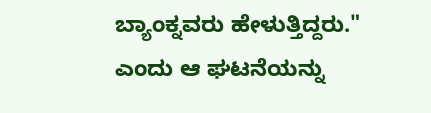ಬ್ಯಾಂಕ್ನವರು ಹೇಳುತ್ತಿದ್ದರು." ಎಂದು ಆ ಘಟನೆಯನ್ನು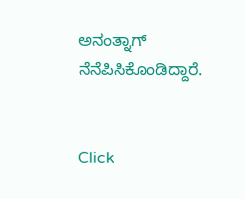ಅನಂತ್ನಾಗ್ ನೆನೆಪಿಸಿಕೊಂಡಿದ್ದಾರೆ.


Click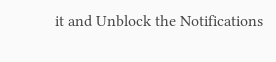it and Unblock the Notifications